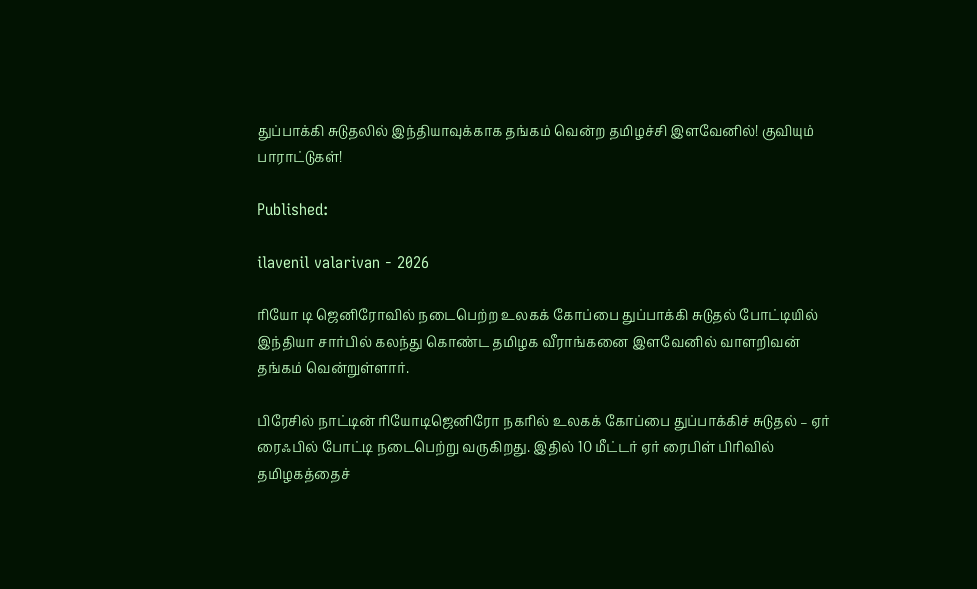துப்பாக்கி சுடுதலில் இந்தியாவுக்காக தங்கம் வென்ற தமிழச்சி இளவேனில்! குவியும் பாராட்டுகள்!

Published:

ilavenil valarivan - 2026

ரியோ டி ஜெனிரோவில் நடைபெற்ற உலகக் கோப்பை துப்பாக்கி சுடுதல் போட்டியில் இந்தியா சார்பில் கலந்து கொண்ட தமிழக வீராங்கனை இளவேனில் வாளறிவன் தங்கம் வென்றுள்ளார்.

பிரேசில் நாட்டின் ரியோடிஜெனிரோ நகரில் உலகக் கோப்பை துப்பாக்கிச் சுடுதல் – ஏர் ரைஃபில் போட்டி நடைபெற்று வருகிறது. இதில் 10 மீட்டர் ஏர் ரைபிள் பிரிவில் தமிழகத்தைச்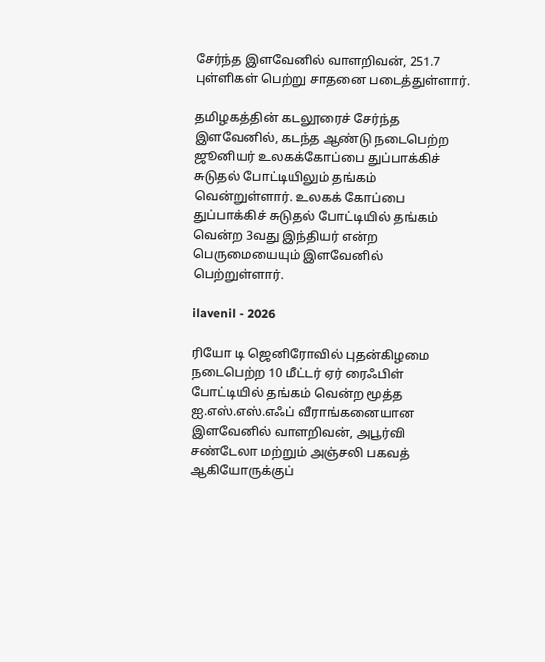சேர்ந்த இளவேனில் வாளறிவன், 251.7 புள்ளிகள் பெற்று சாதனை படைத்துள்ளார்.

தமிழகத்தின் கடலூரைச் சேர்ந்த இளவேனில், கடந்த ஆண்டு நடைபெற்ற ஜூனியர் உலகக்கோப்பை துப்பாக்கிச் சுடுதல் போட்டியிலும் தங்கம் வென்றுள்ளார். உலகக் கோப்பை துப்பாக்கிச் சுடுதல் போட்டியில் தங்கம் வென்ற 3வது இந்தியர் என்ற பெருமையையும் இளவேனில் பெற்றுள்ளார்.

ilavenil - 2026

ரியோ டி ஜெனிரோவில் புதன்கிழமை நடைபெற்ற 10 மீட்டர் ஏர் ரைஃபிள் போட்டியில் தங்கம் வென்ற மூத்த ஐ.எஸ்.எஸ்.எஃப் வீராங்கனையான இளவேனில் வாளறிவன், அபூர்வி சண்டேலா மற்றும் அஞ்சலி பகவத் ஆகியோருக்குப்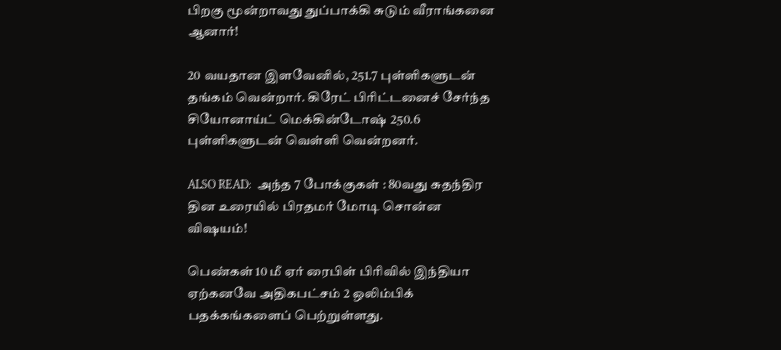பிறகு மூன்றாவது துப்பாக்கி சுடும் வீராங்கனை ஆனார்!

20 வயதான இளவேனில், 251.7 புள்ளிகளுடன் தங்கம் வென்றார். கிரேட் பிரிட்டனைச் சேர்ந்த சியோனாய்ட் மெக்கின்டோஷ் 250.6 புள்ளிகளுடன் வெள்ளி வென்றனர்.

ALSO READ:  அந்த 7 போக்குகள் : 80வது சுதந்திர தின உரையில் பிரதமர் மோடி சொன்ன விஷயம்!

பெண்கள் 10 மீ ஏர் ரைபிள் பிரிவில் இந்தியா ஏற்கனவே அதிகபட்சம் 2 ஒலிம்பிக் பதக்கங்களைப் பெற்றுள்ளது.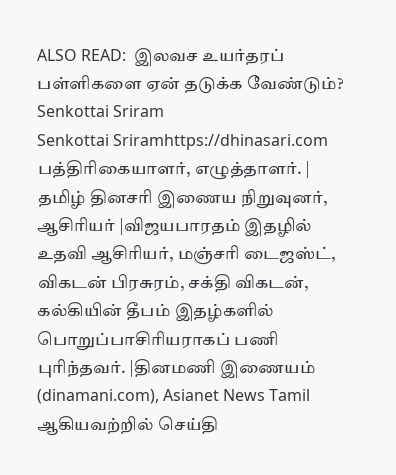ALSO READ:  இலவச உயர்தரப் பள்ளிகளை ஏன் தடுக்க வேண்டும்?
Senkottai Sriram
Senkottai Sriramhttps://dhinasari.com
பத்திரிகையாளர், எழுத்தாளர். | தமிழ் தினசரி இணைய நிறுவுனர், ஆசிரியர் |விஜயபாரதம் இதழில் உதவி ஆசிரியர், மஞ்சரி டைஜஸ்ட், விகடன் பிரசுரம், சக்தி விகடன், கல்கியின் தீபம் இதழ்களில் பொறுப்பாசிரியராகப் பணி புரிந்தவர். |தினமணி இணையம் (dinamani.com), Asianet News Tamil ஆகியவற்றில் செய்தி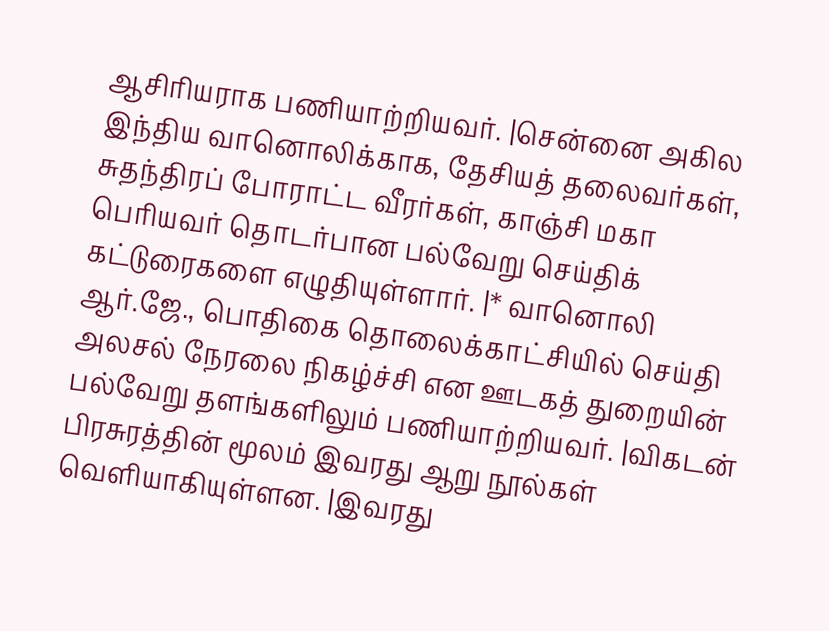ஆசிரியராக பணியாற்றியவர். |சென்னை அகில இந்திய வானொலிக்காக, தேசியத் தலைவர்கள், சுதந்திரப் போராட்ட வீரர்கள், காஞ்சி மகா பெரியவர் தொடர்பான பல்வேறு செய்திக் கட்டுரைகளை எழுதியுள்ளார். |* வானொலி ஆர்.ஜே., பொதிகை தொலைக்காட்சியில் செய்தி அலசல் நேரலை நிகழ்ச்சி என ஊடகத் துறையின் பல்வேறு தளங்களிலும் பணியாற்றியவர். |விகடன் பிரசுரத்தின் மூலம் இவரது ஆறு நூல்கள் வெளியாகியுள்ளன. |இவரது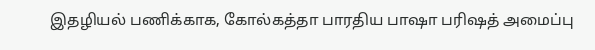இதழியல் பணிக்காக, கோல்கத்தா பாரதிய பாஷா பரிஷத் அமைப்பு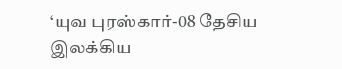‘யுவ புரஸ்கார்-08 தேசிய இலக்கிய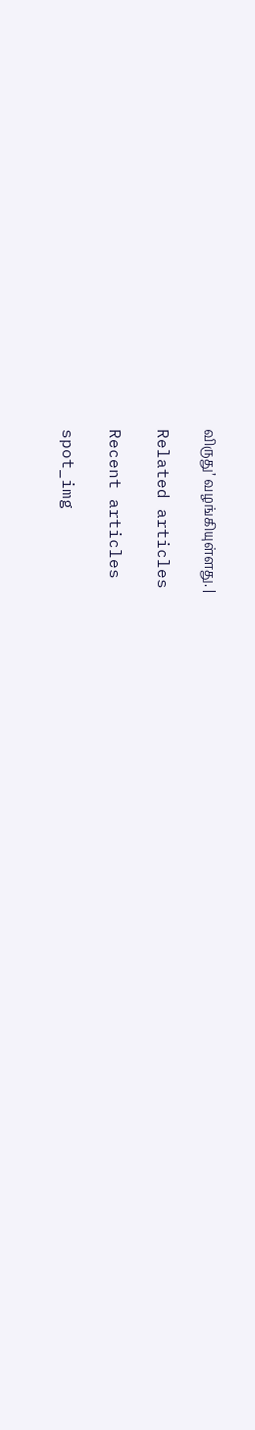விருது’ வழங்கியுள்ளது. |

Related articles

Recent articles

spot_img